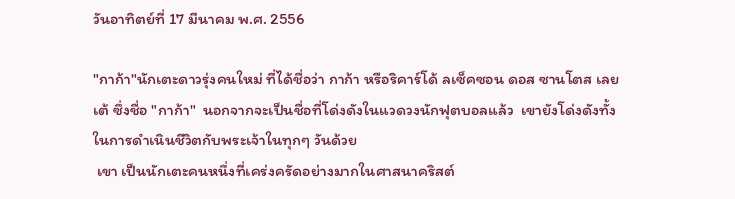วันอาทิตย์ที่ 17 มีนาคม พ.ศ. 2556

"กาก้า"นักเตะดาวรุ่งคนใหม่ ที่ได้ชื่อว่า กาก้า หรือริคาร์โด้ ลเซ็คซอน ดอส ซานโตส เลยเต้ ซึ่งชื่อ "กาก้า"  นอกจากจะเป็นชื่อที่โด่งดังในแวดวงนักฟุตบอลแล้ว  เขายังโด่งดังทั้งในการดำเนินชีวิตกับพระเจ้าในทุกๆ วันด้วย
 เขา เป็นนักเตะคนหนึ่งที่เคร่งครัดอย่างมากในศาสนาคริสต์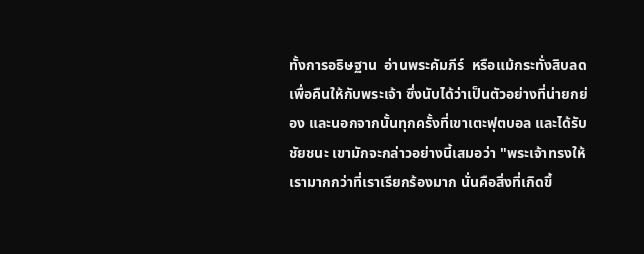ทั้งการอธิษฐาน  อ่านพระคัมภีร์  หรือแม้กระทั่งสิบลดเพื่อคืนให้กับพระเจ้า ซึ่งนับได้ว่าเป็นตัวอย่างที่น่ายกย่อง และนอกจากนั้นทุกครั้งที่เขาเตะฟุตบอล และได้รับชัยชนะ เขามักจะกล่าวอย่างนี้เสมอว่า "พระเจ้าทรงให้เรามากกว่าที่เราเรียกร้องมาก นั่นคือสิ่งที่เกิดขึ้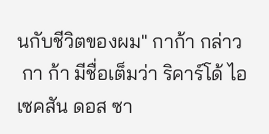นกับชีวิตของผม" กาก้า กล่าว
 กา ก้า มีชื่อเต็มว่า ริคาร์โด้ ไอเซคสัน ดอส ซา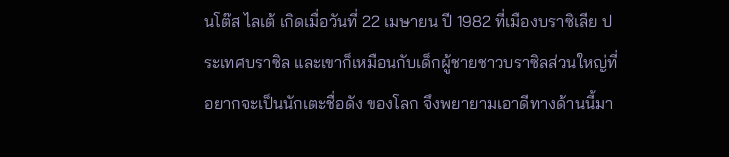นโต๊ส ไลเต้ เกิดเมื่อวันที่ 22 เมษายน ปี 1982 ที่เมืองบราซิเลีย ประเทศบราซิล และเขาก็เหมือนกับเด็กผู้ชายชาวบราซิลส่วนใหญ่ที่อยากจะเป็นนักเตะชื่อดัง ของโลก จึงพยายามเอาดีทางด้านนี้มา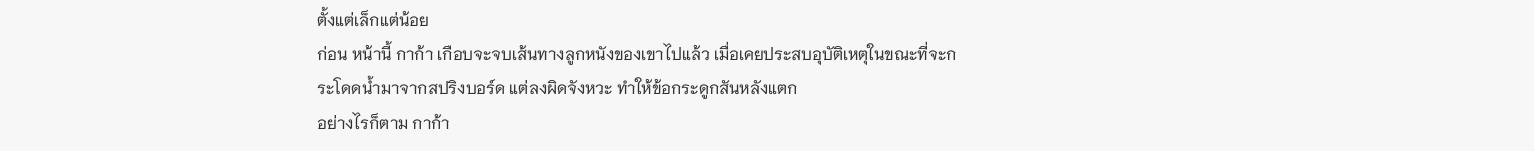ตั้งแต่เล็กแต่น้อย
ก่อน หน้านี้ กาก้า เกือบจะจบเส้นทางลูกหนังของเขาไปแล้ว เมื่อเคยประสบอุบัติเหตุในขณะที่จะกระโดดน้ำมาจากสปริงบอร์ด แต่ลงผิดจังหวะ ทำให้ข้อกระดูกสันหลังแตก
อย่างไรก็ตาม กาก้า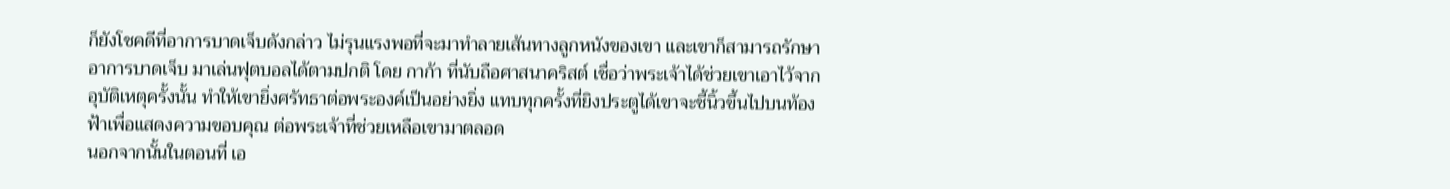ก็ยังโชคดีที่อาการบาดเจ็บดังกล่าว ไม่รุนแรงพอที่จะมาทำลายเส้นทางลูกหนังของเขา และเขาก็สามารถรักษาอาการบาดเจ็บ มาเล่นฟุตบอลได้ตามปกติ โดย กาก้า ที่นับถือศาสนาคริสต์ เชื่อว่าพระเจ้าได้ช่วยเขาเอาไว้จากอุบัติเหตุครั้งนั้น ทำให้เขายิ่งศรัทธาต่อพระองค์เป็นอย่างยิ่ง แทบทุกครั้งที่ยิงประตูได้เขาจะชี้นิ้วขึ้นไปบนท้องฟ้าเพื่อแสดงความขอบคุณ ต่อพระเจ้าที่ช่วยเหลือเขามาตลอด
นอกจากนั้นในตอนที่ เอ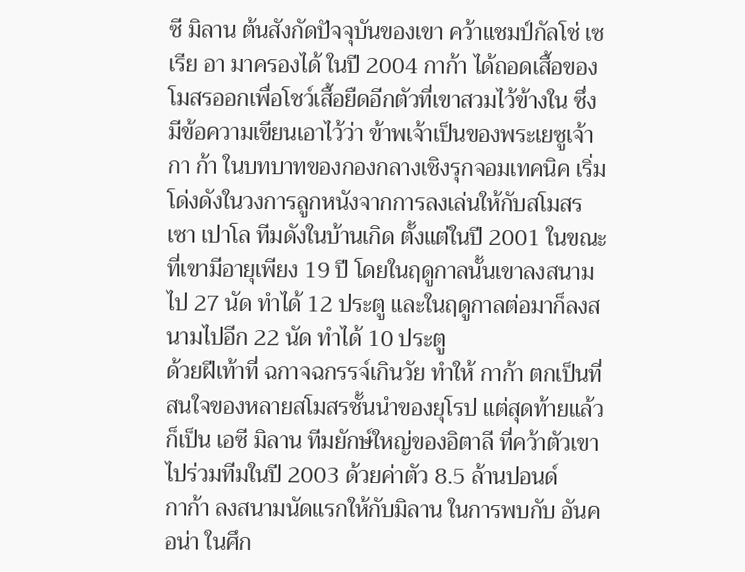ซี มิลาน ต้นสังกัดปัจจุบันของเขา คว้าแชมป์กัลโช่ เซเรีย อา มาครองได้ ในปี 2004 กาก้า ได้ถอดเสื้อของโมสรออกเพื่อโชว์เสื้อยืดอีกตัวที่เขาสวมไว้ข้างใน ซึ่งมีข้อความเขียนเอาไว้ว่า ข้าพเจ้าเป็นของพระเยซูเจ้า
กา ก้า ในบทบาทของกองกลางเชิงรุกจอมเทคนิค เริ่มโด่งดังในวงการลูกหนังจากการลงเล่นให้กับสโมสรเซา เปาโล ทีมดังในบ้านเกิด ตั้งแต่ในปี 2001 ในขณะที่เขามีอายุเพียง 19 ปี โดยในฤดูกาลนั้นเขาลงสนามไป 27 นัด ทำได้ 12 ประตู และในฤดูกาลต่อมาก็ลงสนามไปอีก 22 นัด ทำได้ 10 ประตู
ด้วยฝีเท้าที่ ฉกาจฉกรรจ์เกินวัย ทำให้ กาก้า ตกเป็นที่สนใจของหลายสโมสรชั้นนำของยุโรป แต่สุดท้ายแล้วก็เป็น เอซี มิลาน ทีมยักษ์ใหญ่ของอิตาลี ที่คว้าตัวเขาไปร่วมทีมในปี 2003 ด้วยค่าตัว 8.5 ล้านปอนด์
กาก้า ลงสนามนัดแรกให้กับมิลาน ในการพบกับ อันคอน่า ในศึก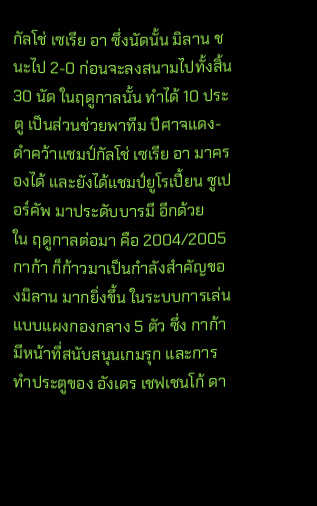กัลโช่ เซเรีย อา ซึ่งนัดนั้น มิลาน ชนะไป 2-0 ก่อนจะลงสนามไปทั้งสิ้น 30 นัด ในฤดูกาลนั้น ทำได้ 10 ประตู เป็นส่วนช่วยพาทีม ปีศาจแดง-ดำคว้าแชมป์กัลโช่ เซเรีย อา มาครองได้ และยังได้แชมป์ยูโรเปี้ยน ซูเปอร์คัพ มาประดับบารมี อีกด้วย
ใน ฤดูกาลต่อมา คือ 2004/2005 กาก้า ก็ก้าวมาเป็นกำลังสำคัญของมิลาน มากยิ่งขึ้น ในระบบการเล่นแบบแผงกองกลาง 5 ตัว ซึ่ง กาก้า มีหน้าที่สนับสนุนเกมรุก และการทำประตูของ อังเดร เชฟเชนโก้ ดา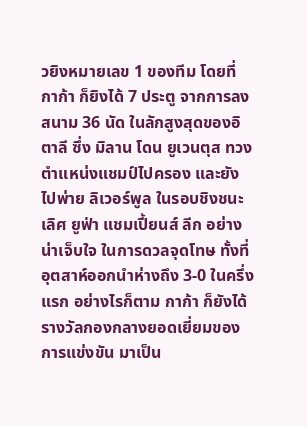วยิงหมายเลข 1 ของทีม โดยที่ กาก้า ก็ยิงได้ 7 ประตู จากการลงสนาม 36 นัด ในลักสูงสุดของอิตาลี ซึ่ง มิลาน โดน ยูเวนตุส ทวงตำแหน่งแชมป์ไปครอง และยังไปพ่าย ลิเวอร์พูล ในรอบชิงชนะเลิศ ยูฟ่า แชมเปี้ยนส์ ลีก อย่างน่าเจ็บใจ ในการดวลจุดโทษ ทั้งที่อุตสาห์ออกนำห่างถึง 3-0 ในครึ่งแรก อย่างไรก็ตาม กาก้า ก็ยังได้รางวัลกองกลางยอดเยี่ยมของการแข่งขัน มาเป็น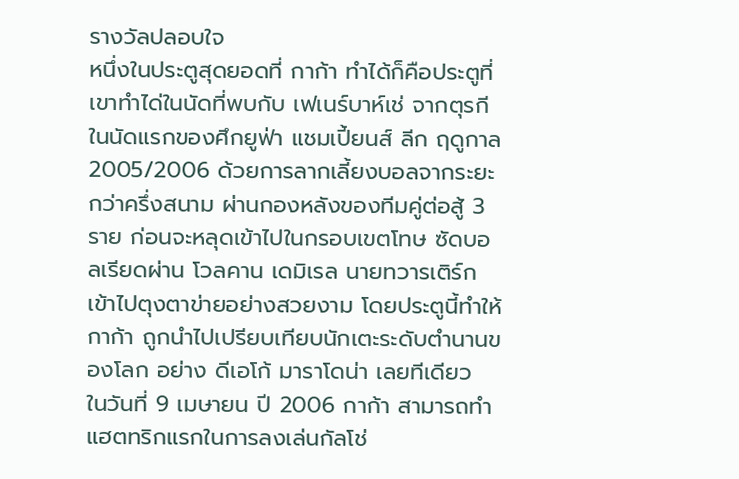รางวัลปลอบใจ
หนึ่งในประตูสุดยอดที่ กาก้า ทำได้ก็คือประตูที่เขาทำได่ในนัดที่พบกับ เฟเนร์บาห์เช่ จากตุรกี ในนัดแรกของศึกยูฟ่า แชมเปี้ยนส์ ลีก ฤดูกาล 2005/2006 ด้วยการลากเลี้ยงบอลจากระยะกว่าครึ่งสนาม ผ่านกองหลังของทีมคู่ต่อสู้ 3 ราย ก่อนจะหลุดเข้าไปในกรอบเขตโทษ ซัดบอลเรียดผ่าน โวลคาน เดมิเรล นายทวารเติร์ก เข้าไปตุงตาข่ายอย่างสวยงาม โดยประตูนี้ทำให้ กาก้า ถูกนำไปเปรียบเทียบนักเตะระดับตำนานของโลก อย่าง ดีเอโก้ มาราโดน่า เลยทีเดียว
ในวันที่ 9 เมษายน ปี 2006 กาก้า สามารถทำแฮตทริกแรกในการลงเล่นกัลโช่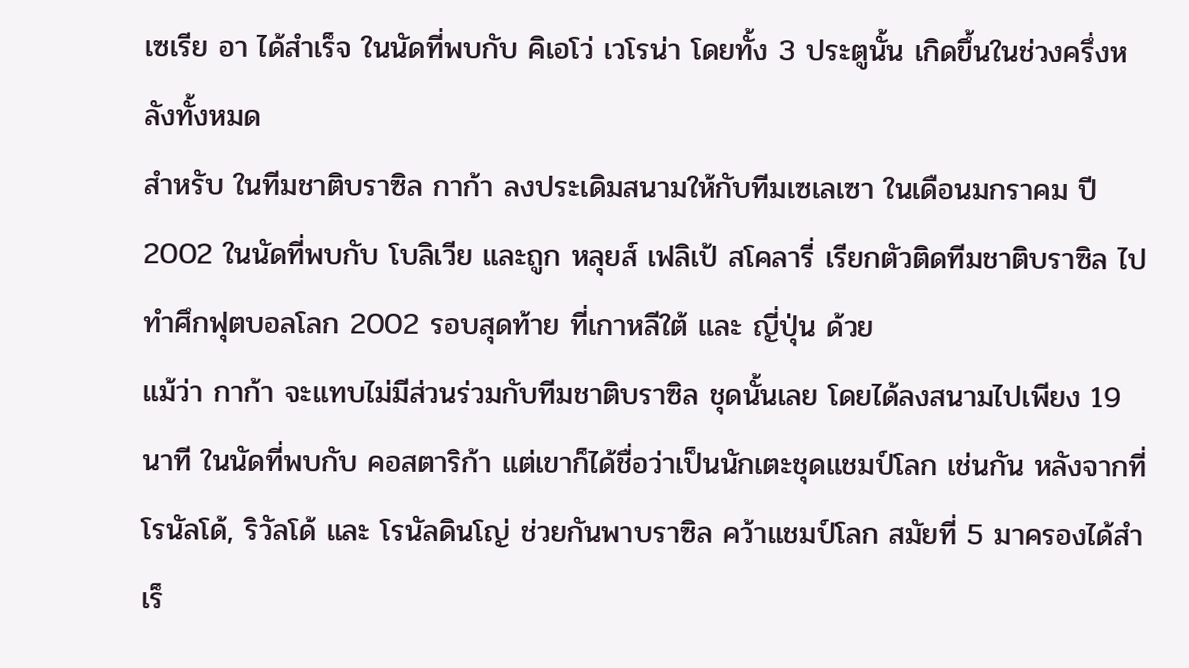เซเรีย อา ได้สำเร็จ ในนัดที่พบกับ คิเอโว่ เวโรน่า โดยทั้ง 3 ประตูนั้น เกิดขึ้นในช่วงครึ่งหลังทั้งหมด
สำหรับ ในทีมชาติบราซิล กาก้า ลงประเดิมสนามให้กับทีมเซเลเซา ในเดือนมกราคม ปี 2002 ในนัดที่พบกับ โบลิเวีย และถูก หลุยส์ เฟลิเป้ สโคลารี่ เรียกตัวติดทีมชาติบราซิล ไปทำศึกฟุตบอลโลก 2002 รอบสุดท้าย ที่เกาหลีใต้ และ ญี่ปุ่น ด้วย
แม้ว่า กาก้า จะแทบไม่มีส่วนร่วมกับทีมชาติบราซิล ชุดนั้นเลย โดยได้ลงสนามไปเพียง 19 นาที ในนัดที่พบกับ คอสตาริก้า แต่เขาก็ได้ชื่อว่าเป็นนักเตะชุดแชมป์โลก เช่นกัน หลังจากที่ โรนัลโด้, ริวัลโด้ และ โรนัลดินโญ่ ช่วยกันพาบราซิล คว้าแชมป์โลก สมัยที่ 5 มาครองได้สำเร็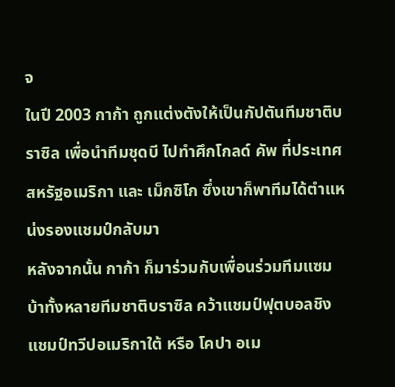จ
ในปี 2003 กาก้า ถูกแต่งตังให้เป็นกัปตันทีมชาติบราซิล เพื่อนำทีมชุดบี ไปทำศึกโกลด์ คัพ ที่ประเทศสหรัฐอเมริกา และ เม็กซิโก ซึ่งเขาก็พาทีมได้ตำแหน่งรองแชมป์กลับมา
หลังจากนั้น กาก้า ก็มาร่วมกับเพื่อนร่วมทีมแซมบ้าทั้งหลายทีมชาติบราซิล คว้าแชมป์ฟุตบอลชิงแชมป์ทวีปอเมริกาใต้ หรือ โคปา อเม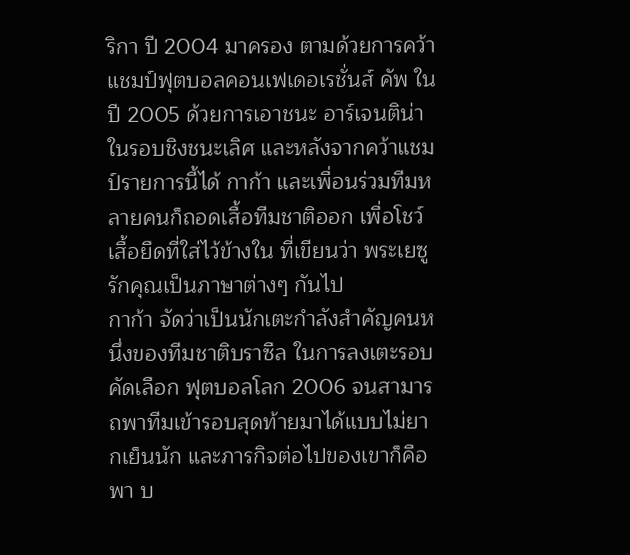ริกา ปี 2004 มาครอง ตามด้วยการคว้าแชมป์ฟุตบอลคอนเฟเดอเรชั่นส์ คัพ ในปี 2005 ด้วยการเอาชนะ อาร์เจนติน่า ในรอบชิงชนะเลิศ และหลังจากคว้าแชมป์รายการนี้ได้ กาก้า และเพื่อนร่วมทีมหลายคนก็ถอดเสื้อทีมชาติออก เพื่อโชว์เสื้อยืดที่ใส่ไว้ข้างใน ที่เขียนว่า พระเยซูรักคุณเป็นภาษาต่างๆ กันไป
กาก้า จัดว่าเป็นนักเตะกำลังสำคัญคนหนึ่งของทีมชาติบราซืล ในการลงเตะรอบคัดเลือก ฟุตบอลโลก 2006 จนสามารถพาทีมเข้ารอบสุดท้ายมาได้แบบไม่ยากเย็นนัก และภารกิจต่อไปของเขาก็คือพา บ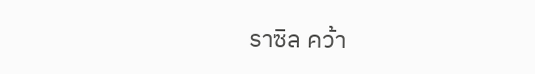ราซิล คว้า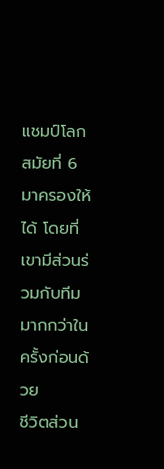แชมป์โลก สมัยที่ 6 มาครองให้ได้ โดยที่เขามีส่วนร่วมกับทีมมากกว่าในครั้งก่อนด้วย
ชีวิตส่วน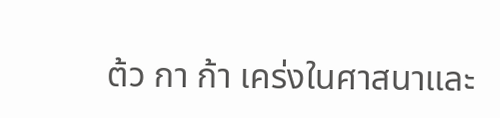ต้ว กา ก้า เคร่งในศาสนาและ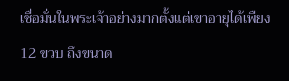เชื่อมั่นในพระเจ้าอย่างมากตั้งแต่เขาอายุได้เพืยง 12 ขวบ ถึงขนาด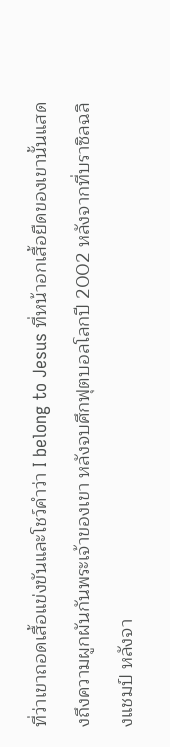ที่ว่าเขาถอดเสื้อแข่งขันและโชว์คำว่า I belong to Jesus ที่หน้าอกเสื้อยืดของเขานั้นแสดงถึงความผูกผันกันพระเจ้าของเขา หลังจบศึกฟุตบอลโลกปี 2002 หลังจากที่บราซิลฉลิงแชมป์ หลังจา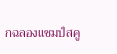กฉลองแชมป์สคู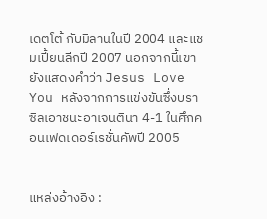เดตโต้ กับมิลานในปี 2004 และแชมเปี้ยนลีกปี 2007 นอกจากนี้เขายังแสดงคำว่า Jesus Love You หลังจากการแข่งขันซึ่งบราซิลเอาชนะอาเจนตินา 4-1 ในศึกคอนเฟดเดอร์เรชั่นคัพปี 2005


แหล่งอ้างอิง :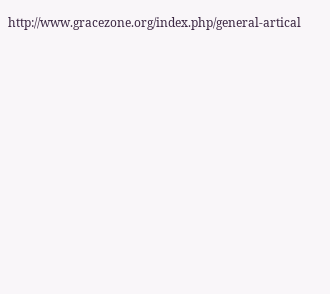http://www.gracezone.org/index.php/general-artical